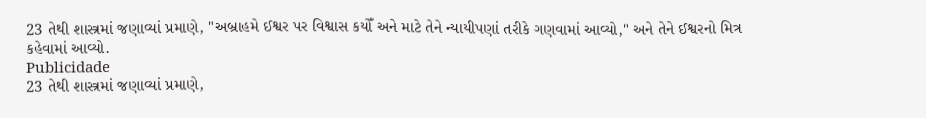23 તેથી શાસ્ત્રમાં જણાવ્યાં પ્રમાણે, "અબ્રાહમે ઈશ્વર પર વિશ્વાસ કયોઁ અને માટે તેને ન્યાયીપણાં તરીકે ગણવામાં આવ્યો," અને તેને ઈશ્વરનો મિત્ર કહેવામાં આવ્યો.
Publicidade
23 તેથી શાસ્ત્રમાં જણાવ્યાં પ્રમાણે,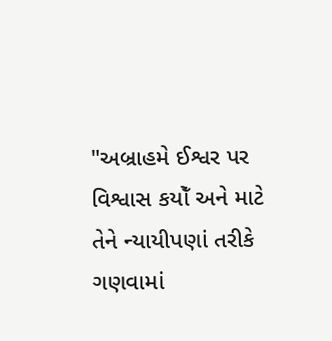"અબ્રાહમે ઈશ્વર પર વિશ્વાસ કયોઁ અને માટે તેને ન્યાયીપણાં તરીકે ગણવામાં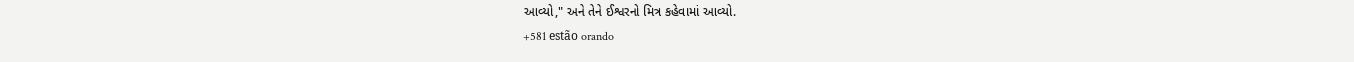આવ્યો," અને તેને ઈશ્વરનો મિત્ર કહેવામાં આવ્યો.
+581 estão orando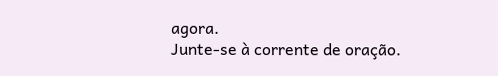agora.
Junte-se à corrente de oração.